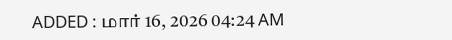ADDED : மார் 16, 2026 04:24 AM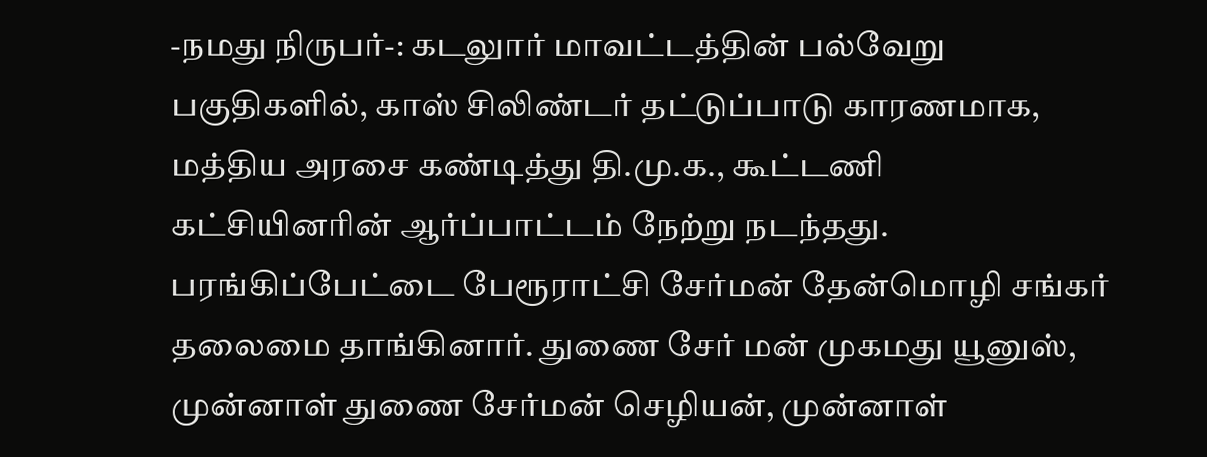-நமது நிருபர்-: கடலுார் மாவட்டத்தின் பல்வேறு பகுதிகளில், காஸ் சிலிண்டர் தட்டுப்பாடு காரணமாக, மத்திய அரசை கண்டித்து தி.மு.க., கூட்டணி கட்சியினரின் ஆர்ப்பாட்டம் நேற்று நடந்தது.
பரங்கிப்பேட்டை பேரூராட்சி சேர்மன் தேன்மொழி சங்கர் தலைமை தாங்கினார். துணை சேர் மன் முகமது யூனுஸ், முன்னாள் துணை சேர்மன் செழியன், முன்னாள்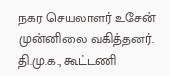நகர செயலாளர் உசேன் முன்னிலை வகித்தனர். தி.மு.க., கூட்டணி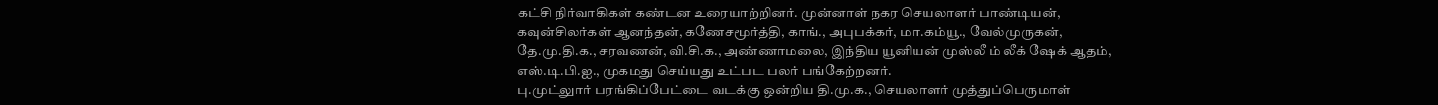கட்சி நிர்வாகிகள் கண்டன உரையாற்றினர். முன்னாள் நகர செயலாளர் பாண்டியன், கவுன்சிலர்கள் ஆனந்தன், கணேசமூர்த்தி, காங்., அபுபக்கர், மா.கம்யூ., வேல்முருகன், தே.மு.தி.க., சரவணன், வி.சி.க., அண்ணாமலை, இந்திய யூனியன் முஸ்லீ ம் லீக் ஷேக் ஆதம், எஸ்.டி.பி.ஐ., முகமது செய்யது உட்பட பலர் பங்கேற்றனர்.
பு.முட்லுார் பரங்கிப்பேட்டை வடக்கு ஒன்றிய தி.மு.க., செயலாளர் முத்துப்பெருமாள்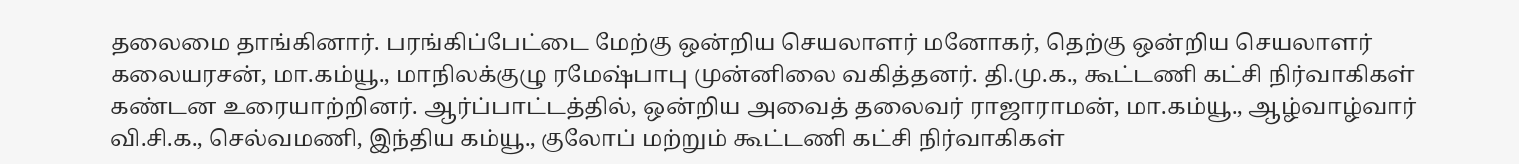தலைமை தாங்கினார். பரங்கிப்பேட்டை மேற்கு ஒன்றிய செயலாளர் மனோகர், தெற்கு ஒன்றிய செயலாளர் கலையரசன், மா.கம்யூ., மாநிலக்குழு ரமேஷ்பாபு முன்னிலை வகித்தனர். தி.மு.க., கூட்டணி கட்சி நிர்வாகிகள் கண்டன உரையாற்றினர். ஆர்ப்பாட்டத்தில், ஒன்றிய அவைத் தலைவர் ராஜாராமன், மா.கம்யூ., ஆழ்வாழ்வார் வி.சி.க., செல்வமணி, இந்திய கம்யூ., குலோப் மற்றும் கூட்டணி கட்சி நிர்வாகிகள்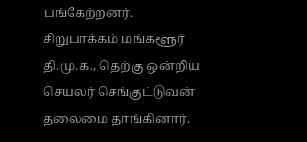பங்கேற்றனர்.
சிறுபாக்கம் மங்களூர் தி.மு.க., தெற்கு ஒன்றிய செயலர் செங்குட்டுவன் தலைமை தாங்கினார்.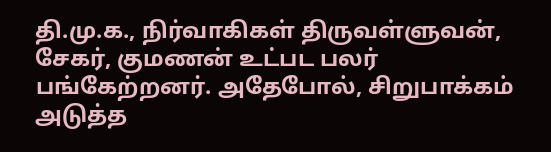தி.மு.க., நிர்வாகிகள் திருவள்ளுவன், சேகர், குமணன் உட்பட பலர் பங்கேற்றனர். அதேபோல், சிறுபாக்கம் அடுத்த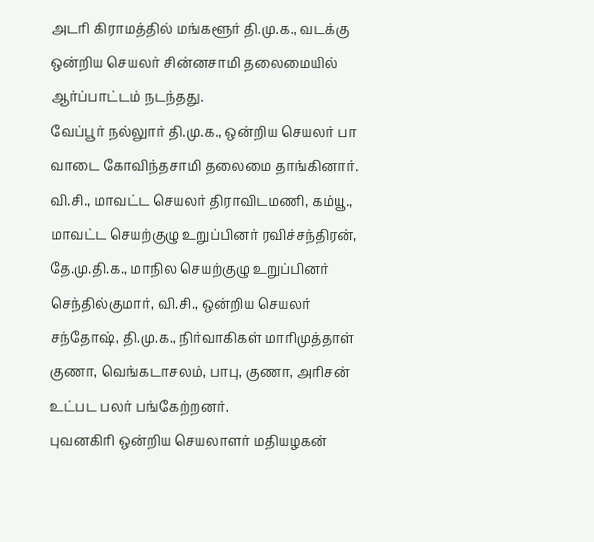அடரி கிராமத்தில் மங்களூர் தி.மு.க., வடக்கு ஒன்றிய செயலர் சின்னசாமி தலைமையில் ஆர்ப்பாட்டம் நடந்தது.
வேப்பூர் நல்லுார் தி.மு.க., ஒன்றிய செயலர் பா வாடை கோவிந்தசாமி தலைமை தாங்கினார். வி.சி., மாவட்ட செயலர் திராவிடமணி, கம்யூ., மாவட்ட செயற்குழு உறுப்பினர் ரவிச்சந்திரன், தே.மு.தி.க., மாநில செயற்குழு உறுப்பினர் செந்தில்குமார், வி.சி., ஒன்றிய செயலர் சந்தோஷ், தி.மு.க., நிர்வாகிகள் மாரிமுத்தாள் குணா, வெங்கடாசலம், பாபு, குணா, அரிசன் உட்பட பலர் பங்கேற்றனர்.
புவனகிரி ஒன்றிய செயலாளர் மதியழகன்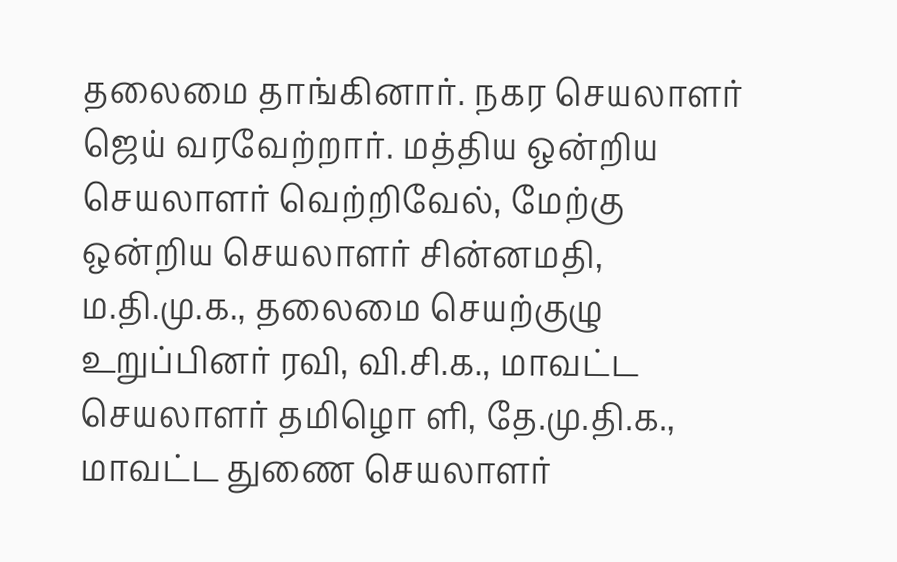தலைமை தாங்கினார். நகர செயலாளர் ஜெய் வரவேற்றார். மத்திய ஒன்றிய செயலாளர் வெற்றிவேல், மேற்கு ஒன்றிய செயலாளர் சின்னமதி, ம.தி.மு.க., தலைமை செயற்குழு உறுப்பினர் ரவி, வி.சி.க., மாவட்ட செயலாளர் தமிழொ ளி, தே.மு.தி.க., மாவட்ட துணை செயலாளர்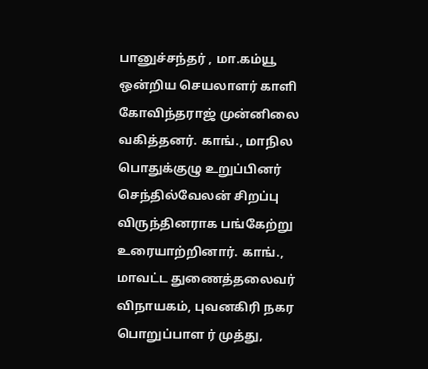பானுச்சந்தர் , மா.கம்யூ ஒன்றிய செயலாளர் காளி கோவிந்தராஜ் முன்னிலை வகித்தனர். காங்., மாநில பொதுக்குழு உறுப்பினர் செந்தில்வேலன் சிறப்பு விருந்தினராக பங்கேற்று உரையாற்றினார். காங்., மாவட்ட துணைத்தலைவர் விநாயகம், புவனகிரி நகர பொறுப்பாள ர் முத்து,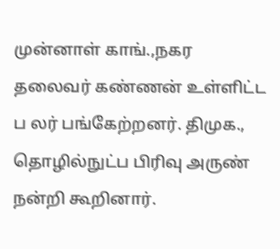முன்னாள் காங்.,நகர தலைவர் கண்ணன் உள்ளிட்ட ப லர் பங்கேற்றனர். திமுக., தொழில்நுட்ப பிரிவு அருண் நன்றி கூறினார்.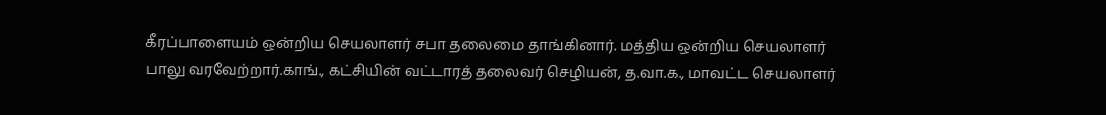கீரப்பாளையம் ஒன்றிய செயலாளர் சபா தலைமை தாங்கினார். மத்திய ஒன்றிய செயலாளர் பாலு வரவேற்றார்.காங்., கட்சியின் வட்டாரத் தலைவர் செழியன், த.வா.க., மாவட்ட செயலாளர்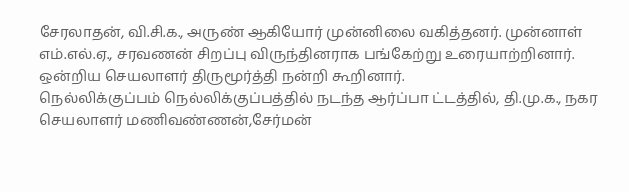சேரலாதன், வி.சி.க., அருண் ஆகியோர் முன்னிலை வகித்தனர். முன்னாள் எம்.எல்.ஏ., சரவணன் சிறப்பு விருந்தினராக பங்கேற்று உரையாற்றினார். ஒன்றிய செயலாளர் திருமூர்த்தி நன்றி கூறினார்.
நெல்லிக்குப்பம் நெல்லிக்குப்பத்தில் நடந்த ஆர்ப்பா ட்டத்தில், தி.மு.க., நகர செயலாளர் மணிவண்ணன்,சேர்மன்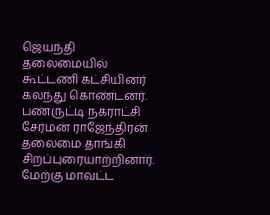ஜெயந்தி தலைமையில் கூட்டணி கட்சியினர் கலந்து கொண்டனர்.
பண்ருட்டி நகராட்சி சேர்மன் ராஜேந்திரன் தலைமை தாங்கி சிறப்புரையாற்றினார். மேற்கு மாவட்ட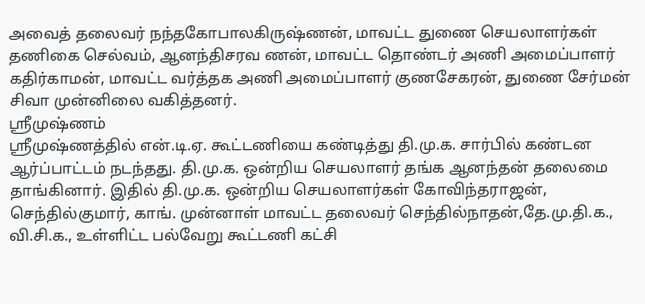அவைத் தலைவர் நந்தகோபாலகிருஷ்ணன், மாவட்ட துணை செயலாளர்கள் தணிகை செல்வம், ஆனந்திசரவ ணன், மாவட்ட தொண்டர் அணி அமைப்பாளர் கதிர்காமன், மாவட்ட வர்த்தக அணி அமைப்பாளர் குணசேகரன், துணை சேர்மன் சிவா முன்னிலை வகித்தனர்.
ஸ்ரீமுஷ்ணம்
ஸ்ரீமுஷ்ணத்தில் என்.டி.ஏ. கூட்டணியை கண்டித்து தி.மு.க. சார்பில் கண்டன ஆர்ப்பாட்டம் நடந்தது. தி.மு.க. ஒன்றிய செயலாளர் தங்க ஆனந்தன் தலைமை தாங்கினார். இதில் தி.மு.க. ஒன்றிய செயலாளர்கள் கோவிந்தராஜன், செந்தில்குமார், காங். முன்னாள் மாவட்ட தலைவர் செந்தில்நாதன்,தே.மு.தி.க., வி.சி.க., உள்ளிட்ட பல்வேறு கூட்டணி கட்சி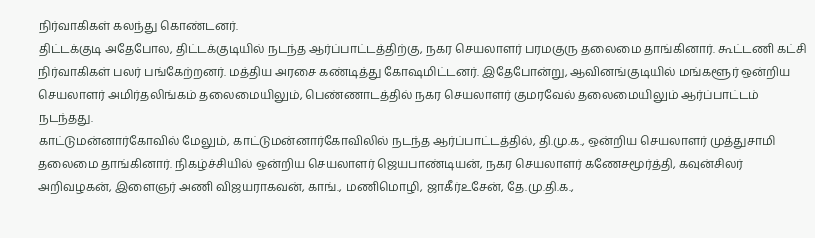நிர்வாகிகள் கலந்து கொண்டனர்.
திட்டக்குடி அதேபோல, திட்டக்குடியில் நடந்த ஆர்ப்பாட்டத்திற்கு, நகர செயலாளர் பரமகுரு தலைமை தாங்கினார். கூட்டணி கட்சி நிர்வாகிகள் பலர் பங்கேற்றனர். மத்திய அரசை கண்டித்து கோஷமிட்டனர். இதேபோன்று, ஆவினங்குடியில் மங்களூர் ஒன்றிய செயலாளர் அமிர்தலிங்கம் தலைமையிலும், பெண்ணாடத்தில் நகர செயலாளர் குமரவேல் தலைமையிலும் ஆர்ப்பாட்டம் நடந்தது.
காட்டுமன்னார்கோவில் மேலும், காட்டுமன்னார்கோவிலில் நடந்த ஆர்ப்பாட்டத்தில், தி.மு.க., ஒன்றிய செயலாளர் முத்துசாமி தலைமை தாங்கினார். நிகழ்ச்சியில் ஒன்றிய செயலாளர் ஜெயபாண்டியன், நகர செயலாளர் கணேசமூர்த்தி, கவுன்சிலர் அறிவழகன், இளைஞர் அணி விஜயராகவன், காங்., மணிமொழி, ஜாகீர்உசேன், தே.மு.தி.க.,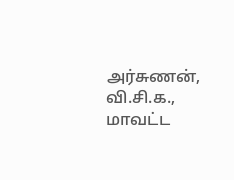அர்சுணன், வி.சி.க., மாவட்ட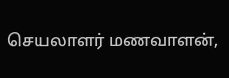செயலாளர் மணவாளன்,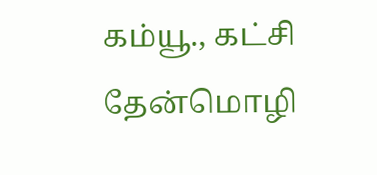கம்யூ., கட்சி தேன்மொழி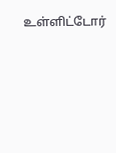உள்ளிட்டோர்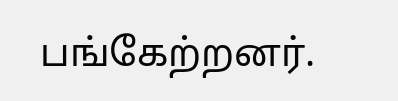பங்கேற்றனர்.